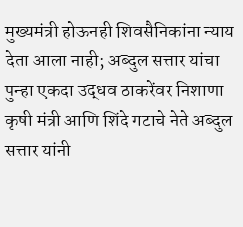मुख्यमंत्री होऊनही शिवसैनिकांना न्याय देता आला नाही; अब्दुल सत्तार यांचा पुन्हा एकदा उद्धव ठाकरेंवर निशाणा
कृषी मंत्री आणि शिंदे गटाचे नेते अब्दुल सत्तार यांनी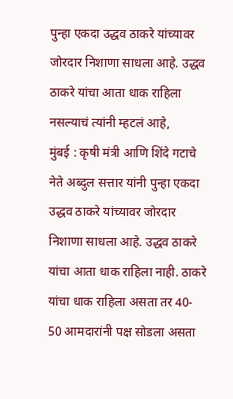पुन्हा एकदा उद्धव ठाकरे यांच्यावर जोरदार निशाणा साधला आहे. उद्धव ठाकरे यांचा आता धाक राहिला नसल्याचं त्यांनी म्हटलं आहे,
मुंबई : कृषी मंत्री आणि शिंदे गटाचे नेते अब्दुल सत्तार यांनी पुन्हा एकदा उद्धव ठाकरे यांच्यावर जोरदार निशाणा साधला आहे. उद्धव ठाकरे यांचा आता धाक राहिला नाही. ठाकरे यांचा धाक राहिला असता तर 40- 50 आमदारांनी पक्ष सोडला असता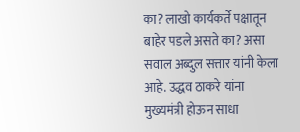का? लाखो कार्यकर्ते पक्षातून बाहेर पडले असते का? असा सवाल अब्दुल सत्तार यांनी केला आहे. उद्धव ठाकरे यांना मुख्यमंत्री होऊन साधा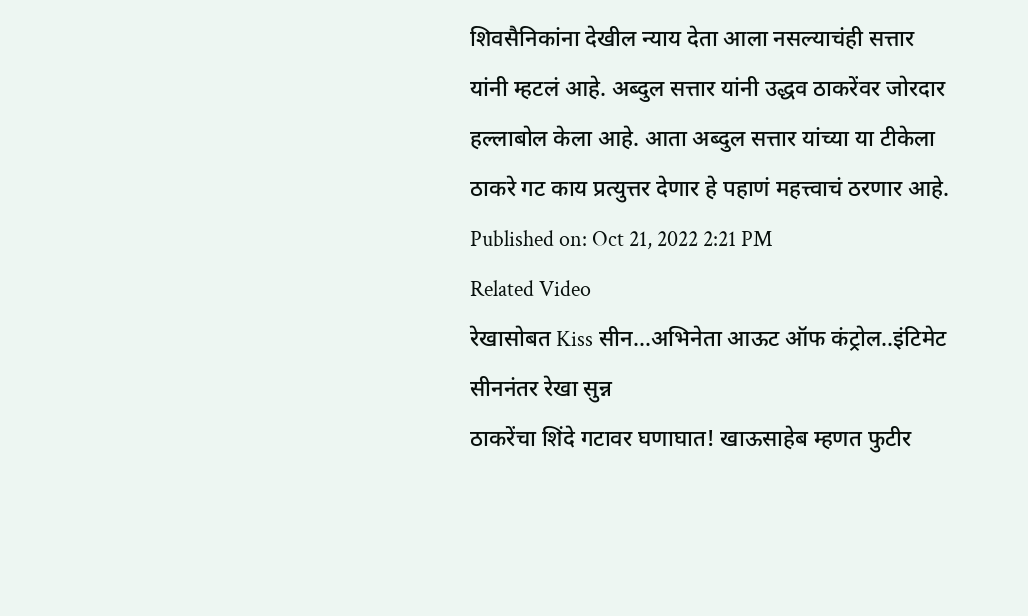शिवसैनिकांना देखील न्याय देता आला नसल्याचंही सत्तार यांनी म्हटलं आहे. अब्दुल सत्तार यांनी उद्धव ठाकरेंवर जोरदार हल्लाबोल केला आहे. आता अब्दुल सत्तार यांच्या या टीकेला ठाकरे गट काय प्रत्युत्तर देणार हे पहाणं महत्त्वाचं ठरणार आहे.
Published on: Oct 21, 2022 2:21 PM
Related Video
रेखासोबत Kiss सीन...अभिनेता आऊट ऑफ कंट्रोल..इंटिमेट सीननंतर रेखा सुन्न
ठाकरेंचा शिंदे गटावर घणाघात! खाऊसाहेब म्हणत फुटीर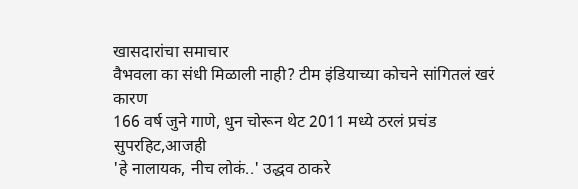खासदारांचा समाचार
वैभवला का संधी मिळाली नाही? टीम इंडियाच्या कोचने सांगितलं खरं कारण
166 वर्ष जुने गाणे, धुन चोरून थेट 2011 मध्ये ठरलं प्रचंड सुपरहिट,आजही
'हे नालायक, नीच लोकं..' उद्धव ठाकरे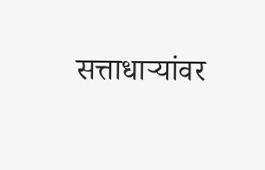सत्ताधाऱ्यांवर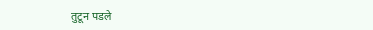तुटून पडले